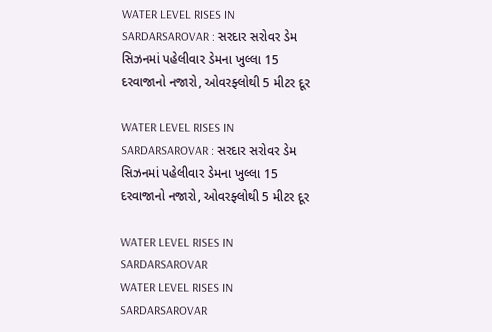WATER LEVEL RISES IN SARDARSAROVAR : સરદાર સરોવર ડેમ સિઝનમાં પહેલીવાર ડેમના ખુલ્લા 15 દરવાજાનો નજારો, ઓવરફ્લોથી 5 મીટર દૂર

WATER LEVEL RISES IN SARDARSAROVAR : સરદાર સરોવર ડેમ સિઝનમાં પહેલીવાર ડેમના ખુલ્લા 15 દરવાજાનો નજારો, ઓવરફ્લોથી 5 મીટર દૂર

WATER LEVEL RISES IN SARDARSAROVAR
WATER LEVEL RISES IN SARDARSAROVAR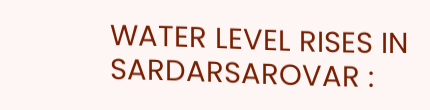WATER LEVEL RISES IN SARDARSAROVAR :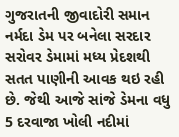ગુજરાતની જીવાદોરી સમાન નર્મદા ડેમ પર બનેલા સરદાર સરોવર ડેમામાં મધ્ય પ્રેદશથી સતત પાણીની આવક થઇ રહી છે. જેથી આજે સાંજે ડેમના વધુ 5 દરવાજા ખોલી નદીમાં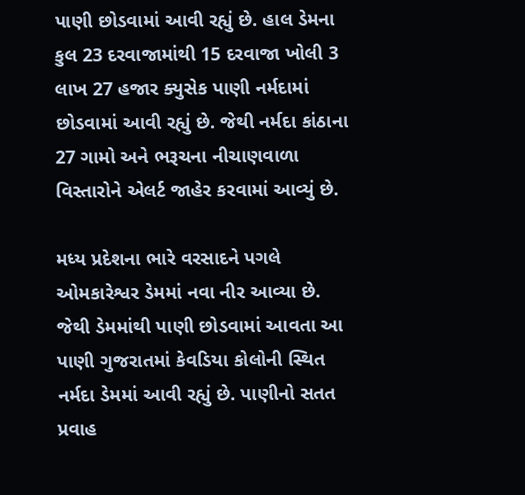પાણી છોડવામાં આવી રહ્યું છે. હાલ ડેમના કુલ 23 દરવાજામાંથી 15 દરવાજા ખોલી 3 લાખ 27 હજાર ક્યુસેક પાણી નર્મદામાં છોડવામાં આવી રહ્યું છે. જેથી નર્મદા કાંઠાના 27 ગામો અને ભરૂચના નીચાણવાળા વિસ્તારોને એલર્ટ જાહેર કરવામાં આવ્યું છે.

મધ્ય પ્રદેશના ભારે વરસાદને પગલે ઓમકારેશ્વર ડેમમાં નવા નીર આવ્યા છે. જેથી ડેમમાંથી પાણી છોડવામાં આવતા આ પાણી ગુજરાતમાં કેવડિયા કોલોની સ્થિત નર્મદા ડેમમાં આવી રહ્યું છે. પાણીનો સતત પ્રવાહ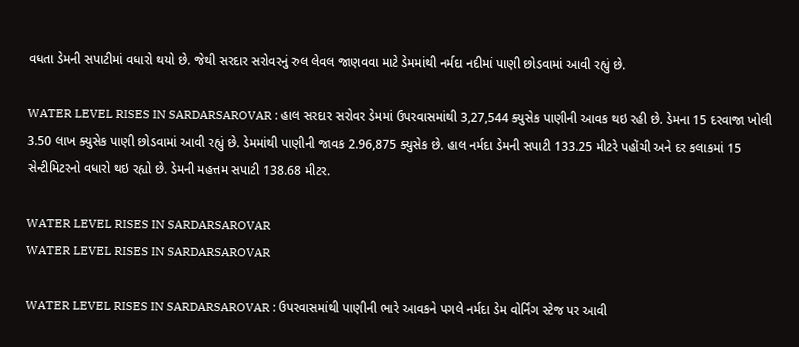વધતા ડેમની સપાટીમાં વધારો થયો છે. જેથી સરદાર સરોવરનું રુલ લેવલ જાણવવા માટે ડેમમાંથી નર્મદા નદીમાં પાણી છોડવામાં આવી રહ્યું છે.

WATER LEVEL RISES IN SARDARSAROVAR : હાલ સરદાર સરોવર ડેમમાં ઉપરવાસમાંથી 3,27,544 ક્યુસેક પાણીની આવક થઇ રહી છે. ડેમના 15 દરવાજા ખોલી 3.50 લાખ ક્યુસેક પાણી છોડવામાં આવી રહ્યું છે. ડેમમાંથી પાણીની જાવક 2.96,875 ક્યુસેક છે. હાલ નર્મદા ડેમની સપાટી 133.25 મીટરે પહોંચી અને દર કલાકમાં 15 સેન્ટીમિટરનો વધારો થઇ રહ્યો છે. ડેમની મહત્તમ સપાટી 138.68 મીટર.

WATER LEVEL RISES IN SARDARSAROVAR
WATER LEVEL RISES IN SARDARSAROVAR

WATER LEVEL RISES IN SARDARSAROVAR : ઉપરવાસમાંથી પાણીની ભારે આવકને પગલે નર્મદા ડેમ વોર્નિંગ સ્ટેજ પર આવી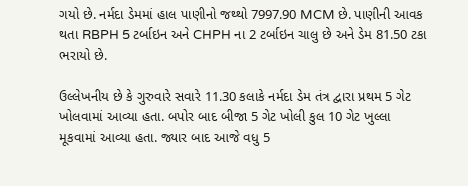ગયો છે. નર્મદા ડેમમાં હાલ પાણીનો જથ્થો 7997.90 MCM છે. પાણીની આવક થતા RBPH 5 ટર્બાઇન અને CHPH ના 2 ટર્બાઇન ચાલુ છે અને ડેમ 81.50 ટકા ભરાયો છે.

ઉલ્લેખનીય છે કે ગુરુવારે સવારે 11.30 કલાકે નર્મદા ડેમ તંત્ર દ્વારા પ્રથમ 5 ગેટ ખોલવામાં આવ્યા હતા. બપોર બાદ બીજા 5 ગેટ ખોલી કુલ 10 ગેટ ખુલ્લા મૂકવામાં આવ્યા હતા. જ્યાર બાદ આજે વધુ 5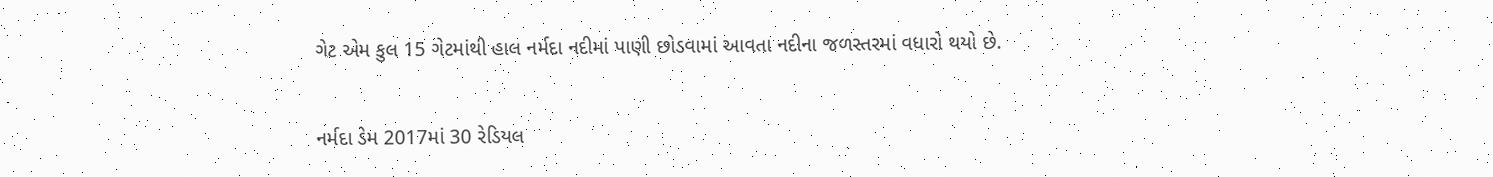ગેટ એમ કુલ 15 ગેટમાંથી હાલ નર્મદા નદીમાં પાણી છોડવામાં આવતા નદીના જળસ્તરમાં વધારો થયો છે.

નર્મદા ડેમ 2017માં 30 રેડિયલ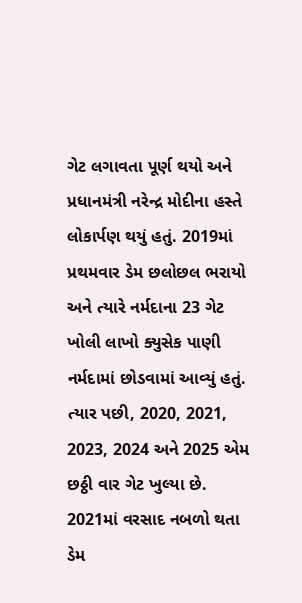ગેટ લગાવતા પૂર્ણ થયો અને પ્રધાનમંત્રી નરેન્દ્ર મોદીના હસ્તે લોકાર્પણ થયું હતું. 2019માં પ્રથમવાર ડેમ છલોછલ ભરાયો અને ત્યારે નર્મદાના 23 ગેટ ખોલી લાખો ક્યુસેક પાણી નર્મદામાં છોડવામાં આવ્યું હતું. ત્યાર પછી, 2020, 2021, 2023, 2024 અને 2025 એમ છઠ્ઠી વાર ગેટ ખુલ્યા છે. 2021માં વરસાદ નબળો થતા ડેમ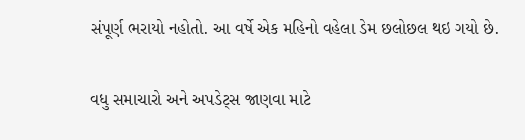સંપૂર્ણ ભરાયો નહોતો. આ વર્ષે એક મહિનો વહેલા ડેમ છલોછલ થઇ ગયો છે.

વધુ સમાચારો અને અપડેટ્સ જાણવા માટે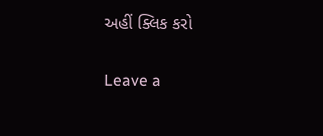અહીં ક્લિક કરો

Leave a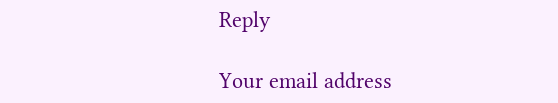Reply

Your email address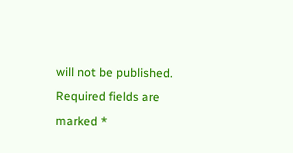will not be published. Required fields are marked *